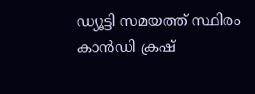ഡ്യൂട്ടി സമയത്ത് സ്ഥിരം കാന്‍ഡി ക്രഷ്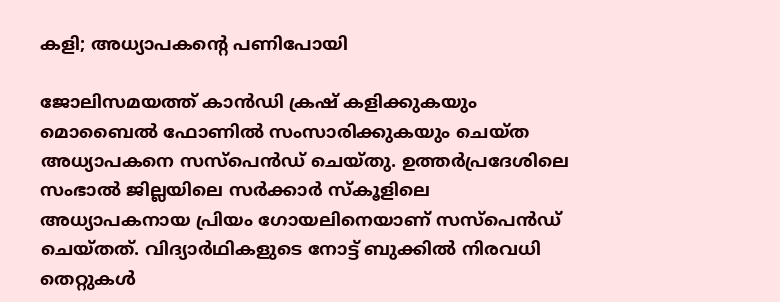കളി; അധ്യാപകന്റെ പണിപോയി

ജോലിസമയത്ത് കാന്‍ഡി ക്രഷ് കളിക്കുകയും മൊബൈല്‍ ഫോണില്‍ സംസാരിക്കുകയും ചെയ്ത അധ്യാപകനെ സസ്‌പെന്‍ഡ് ചെയ്തു. ഉത്തര്‍പ്രദേശിലെ സംഭാല്‍ ജില്ലയിലെ സര്‍ക്കാര്‍ സ്‌കൂളിലെ അധ്യാപകനായ പ്രിയം ഗോയലിനെയാണ് സസ്‌പെന്‍ഡ് ചെയ്തത്. വിദ്യാര്‍ഥികളുടെ നോട്ട് ബുക്കില്‍ നിരവധി തെറ്റുകള്‍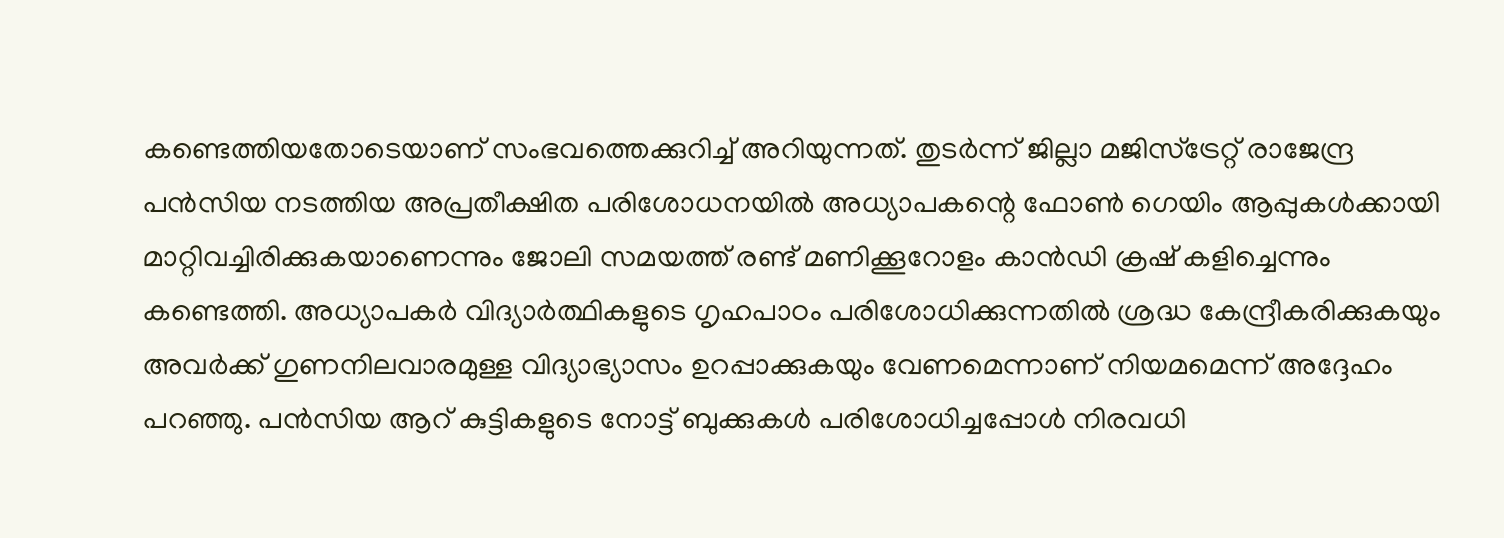കണ്ടെത്തിയതോടെയാണ് സംഭവത്തെക്കുറിച്ച് അറിയുന്നത്. തുടര്‍ന്ന് ജില്ലാ മജിസ്ട്രേറ്റ് രാജേന്ദ്ര പന്‍സിയ നടത്തിയ അപ്രതീക്ഷിത പരിശോധനയില്‍ അധ്യാപകന്റെ ഫോണ്‍ ഗെയിം ആപ്പുകള്‍ക്കായി മാറ്റിവച്ചിരിക്കുകയാണെന്നും ജോലി സമയത്ത് രണ്ട് മണിക്കൂറോളം കാന്‍ഡി ക്രഷ് കളിച്ചെന്നും കണ്ടെത്തി. അധ്യാപകര്‍ വിദ്യാര്‍ത്ഥികളുടെ ഗൃഹപാഠം പരിശോധിക്കുന്നതില്‍ ശ്രദ്ധ കേന്ദ്രീകരിക്കുകയും അവര്‍ക്ക് ഗുണനിലവാരമുള്ള വിദ്യാഭ്യാസം ഉറപ്പാക്കുകയും വേണമെന്നാണ് നിയമമെന്ന് അദ്ദേഹം പറഞ്ഞു. പന്‍സിയ ആറ് കുട്ടികളുടെ നോട്ട് ബുക്കുകള്‍ പരിശോധിച്ചപ്പോള്‍ നിരവധി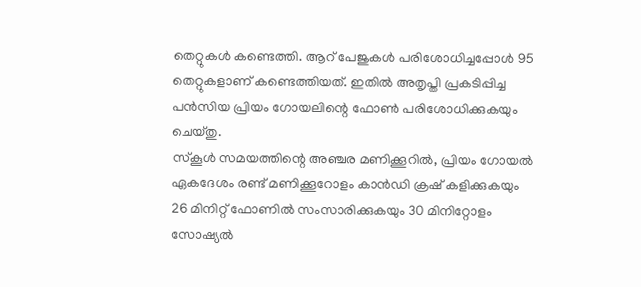തെറ്റുകള്‍ കണ്ടെത്തി. ആറ് പേജുകള്‍ പരിശോധിച്ചപ്പോള്‍ 95 തെറ്റുകളാണ് കണ്ടെത്തിയത്. ഇതില്‍ അതൃപ്തി പ്രകടിപ്പിച്ച പന്‍സിയ പ്രിയം ഗോയലിന്റെ ഫോണ്‍ പരിശോധിക്കുകയും ചെയ്തു.
സ്‌കൂള്‍ സമയത്തിന്റെ അഞ്ചര മണിക്കൂറില്‍, പ്രിയം ഗോയല്‍ ഏകദേശം രണ്ട് മണിക്കൂറോളം കാന്‍ഡി ക്രഷ് കളിക്കുകയും 26 മിനിറ്റ് ഫോണില്‍ സംസാരിക്കുകയും 30 മിനിറ്റോളം സോഷ്യല്‍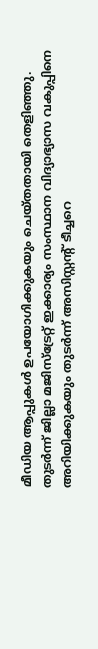മീഡിയ ആപ്പുകള്‍ ഉപയോഗിക്കുകയും ചെയ്തതായി തെളിഞ്ഞു. തുടര്‍ന്ന് ജില്ലാ മജിസ്ട്രേറ്റ് ഇക്കാര്യം സംസ്ഥാന വിദ്യാഭ്യാസ വകുപ്പിനെ അറിയിക്കുകയും തുടര്‍ന്ന് അസിസ്റ്റന്റ് ടീച്ചറെ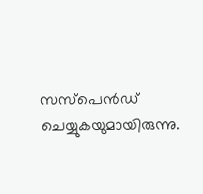സസ്പെന്‍ഡ് ചെയ്യുകയുമായിരുന്നു.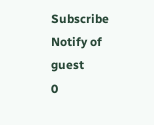Subscribe
Notify of
guest
0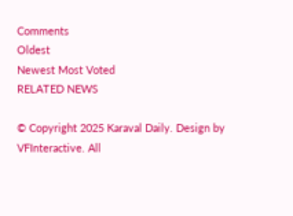Comments
Oldest
Newest Most Voted
RELATED NEWS

© Copyright 2025 Karaval Daily. Design by VFInteractive. All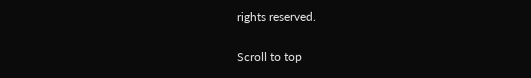rights reserved.

Scroll to top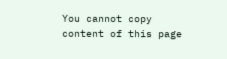You cannot copy content of this page